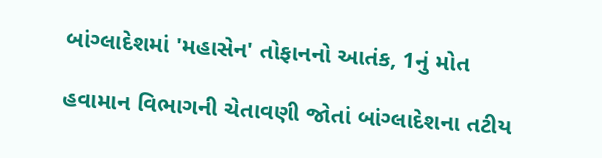બાંગ્લાદેશમાં 'મહાસેન' તોફાનનો આતંક, 1નું મોત

હવામાન વિભાગની ચેતાવણી જોતાં બાંગ્લાદેશના તટીય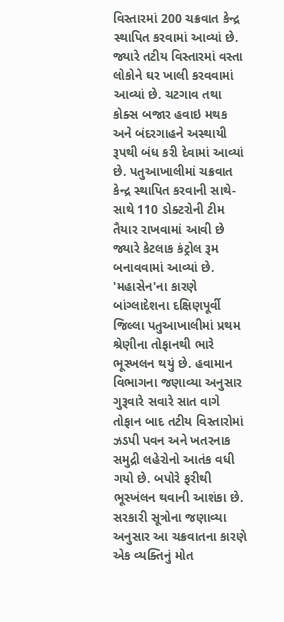વિસ્તારમાં 200 ચક્રવાત કેન્દ્ર સ્થાપિત કરવામાં આવ્યાં છે. જ્યારે તટીય વિસ્તારમાં વસ્તા લોકોને ઘર ખાલી કરવવામાં આવ્યાં છે. ચટગાવ તથા કોક્સ બજાર હવાઇ મથક અને બંદરગાહને અસ્થાયી રૂપથી બંધ કરી દેવામાં આવ્યાં છે. પતુઆખાલીમાં ચક્રવાત કેન્દ્ર સ્થાપિત કરવાની સાથે-સાથે 110 ડોક્ટરોની ટીમ તૈયાર રાખવામાં આવી છે જ્યારે કેટલાક કંટ્રોલ રૂમ બનાવવામાં આવ્યાં છે.
'મહાસેન'ના કારણે બાંગ્લાદેશના દક્ષિણપૂર્વી જિલ્લા પતુઆખાલીમાં પ્રથમ શ્રેણીના તોફાનથી ભારે ભૂસ્ખલન થયું છે. હવામાન વિભાગના જણાવ્યા અનુસાર ગુરૂવારે સવારે સાત વાગે તોફાન બાદ તટીય વિસ્તારોમાં ઝડપી પવન અને ખતરનાક સમુદ્રી લહેરોનો આતંક વધી ગયો છે. બપોરે ફરીથી ભૂસ્ખંલન થવાની આશંકા છે.
સરકારી સૂત્રોના જણાવ્યા અનુસાર આ ચક્રવાતના કારણે એક વ્યક્તિનું મોત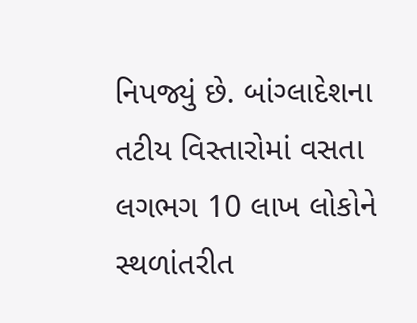નિપજ્યું છે. બાંગ્લાદેશના તટીય વિસ્તારોમાં વસતા લગભગ 10 લાખ લોકોને સ્થળાંતરીત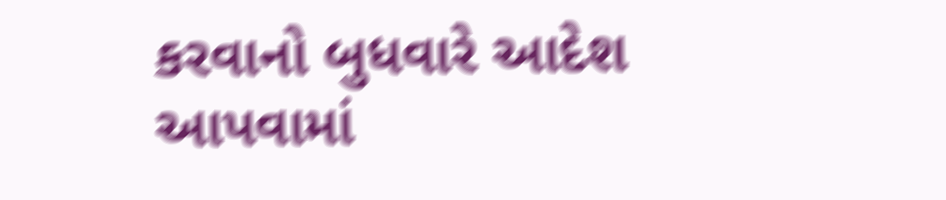કરવાનો બુધવારે આદેશ આપવામાં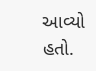આવ્યો હતો.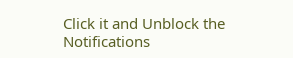Click it and Unblock the Notifications